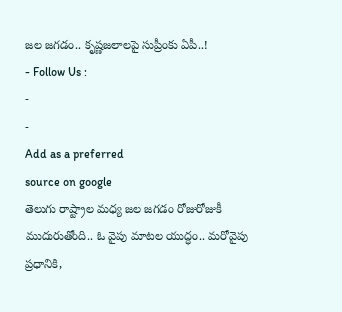జల జగడం.. కృష్ణజలాలపై సుప్రీంకు ఏపీ..!
- Follow Us :
-
-
Add as a preferred
source on google
తెలుగు రాష్ట్రాల మధ్య జల జగడం రోజురోజుకీ ముదురుతోంది.. ఓ వైపు మాటల యుద్ధం.. మరోవైపు ప్రధానికి,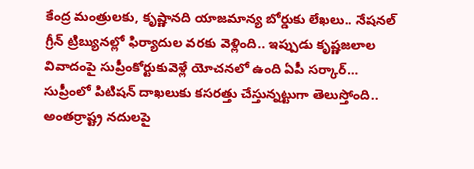కేంద్ర మంత్రులకు, కృష్ణానది యాజమాన్య బోర్డుకు లేఖలు.. నేషనల్ గ్రీన్ ట్రిబ్యునల్లో ఫిర్యాదుల వరకు వెళ్లింది.. ఇప్పుడు కృష్ణజలాల వివాదంపై సుప్రీంకోర్టుకువెళ్లే యోచనలో ఉంది ఏపీ సర్కార్… సుప్రీంలో పిటిషన్ దాఖలుకు కసరత్తు చేస్తున్నట్టుగా తెలుస్తోంది.. అంతర్రాష్ట్ర నదులపై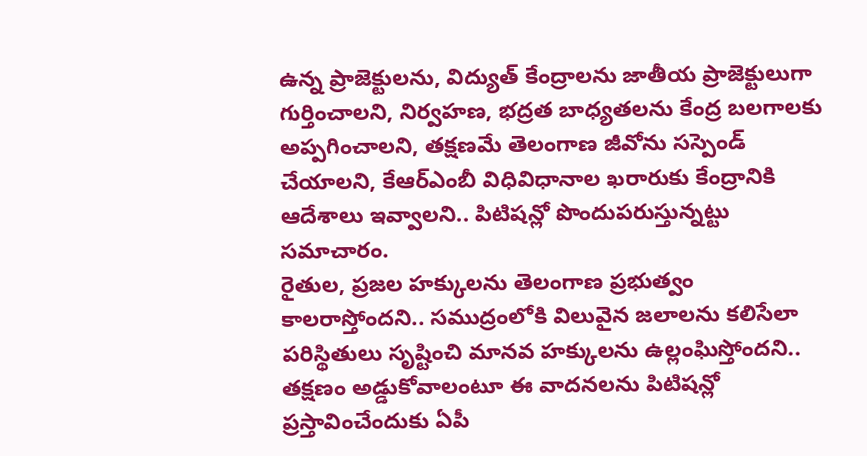ఉన్న ప్రాజెక్టులను, విద్యుత్ కేంద్రాలను జాతీయ ప్రాజెక్టులుగా గుర్తించాలని, నిర్వహణ, భద్రత బాధ్యతలను కేంద్ర బలగాలకు అప్పగించాలని, తక్షణమే తెలంగాణ జీవోను సస్పెండ్ చేయాలని, కేఆర్ఎంబీ విధివిధానాల ఖరారుకు కేంద్రానికి ఆదేశాలు ఇవ్వాలని.. పిటిషన్లో పొందుపరుస్తున్నట్టు సమాచారం.
రైతుల, ప్రజల హక్కులను తెలంగాణ ప్రభుత్వం కాలరాస్తోందని.. సముద్రంలోకి విలువైన జలాలను కలిసేలా పరిస్థితులు సృష్టించి మానవ హక్కులను ఉల్లంఘిస్తోందని.. తక్షణం అడ్డుకోవాలంటూ ఈ వాదనలను పిటిషన్లో ప్రస్తావించేందుకు ఏపీ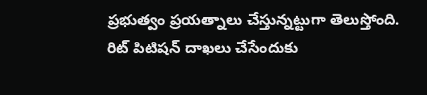ప్రభుత్వం ప్రయత్నాలు చేస్తున్నట్టుగా తెలుస్తోంది. రిట్ పిటిషన్ దాఖలు చేసేందుకు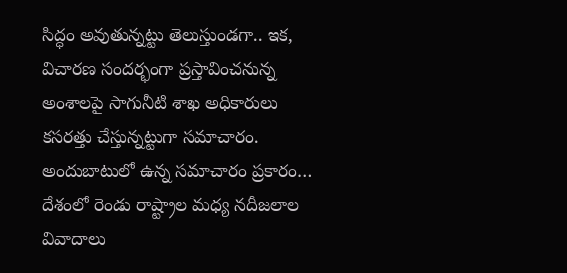సిద్ధం అవుతున్నట్టు తెలుస్తుండగా.. ఇక, విచారణ సందర్భంగా ప్రస్తావించనున్న అంశాలపై సాగునీటి శాఖ అధికారులు కసరత్తు చేస్తున్నట్టుగా సమాచారం. అందుబాటులో ఉన్న సమాచారం ప్రకారం… దేశంలో రెండు రాష్ట్రాల మధ్య నదీజలాల వివాదాలు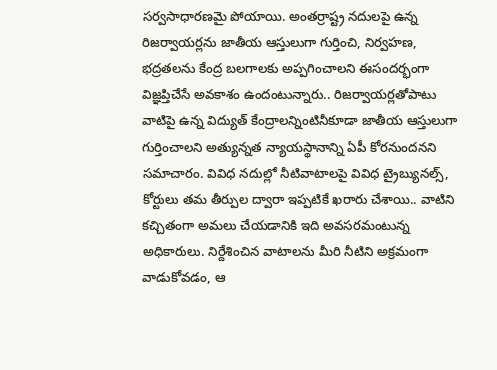సర్వసాధారణమై పోయాయి. అంతర్రాష్ట్ర నదులపై ఉన్న రిజర్వాయర్లను జాతీయ ఆస్తులుగా గుర్తించి, నిర్వహణ, భద్రతలను కేంద్ర బలగాలకు అప్పగించాలని ఈసందర్భంగా విజ్ఞప్తిచేసే అవకాశం ఉందంటున్నారు.. రిజర్వాయర్లతోపాటు వాటిపై ఉన్న విద్యుత్ కేంద్రాలన్నింటినీకూడా జాతీయ ఆస్తులుగా గుర్తించాలని అత్యున్నత న్యాయస్థానాన్ని ఏపీ కోరనుందనని సమాచారం. వివిధ నదుల్లో నీటివాటాలపై వివిధ ట్రైబ్యునల్స్, కోర్టులు తమ తీర్పుల ద్వారా ఇప్పటికే ఖరారు చేశాయి.. వాటిని కచ్చితంగా అమలు చేయడానికి ఇది అవసరమంటున్న అధికారులు. నిర్దేశించిన వాటాలను మీరి నీటిని అక్రమంగా వాడుకోవడం, ఆ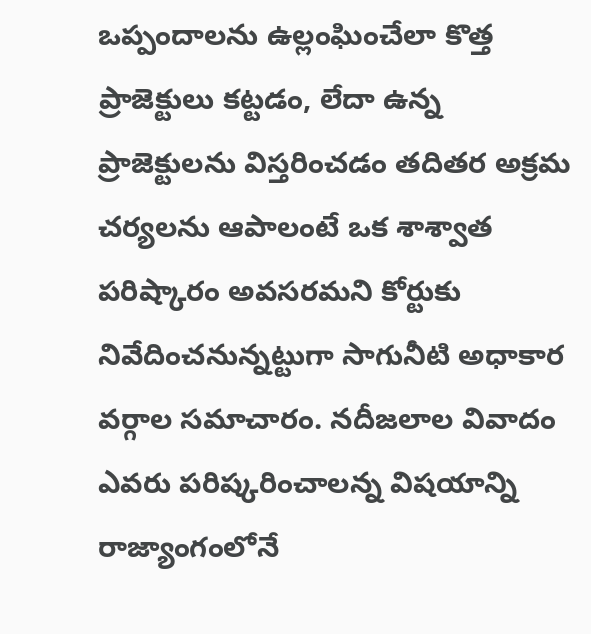ఒప్పందాలను ఉల్లంఘించేలా కొత్త ప్రాజెక్టులు కట్టడం, లేదా ఉన్న ప్రాజెక్టులను విస్తరించడం తదితర అక్రమ చర్యలను ఆపాలంటే ఒక శాశ్వాత పరిష్కారం అవసరమని కోర్టుకు నివేదించనున్నట్టుగా సాగునీటి అధాకార వర్గాల సమాచారం. నదీజలాల వివాదం ఎవరు పరిష్కరించాలన్న విషయాన్ని రాజ్యాంగంలోనే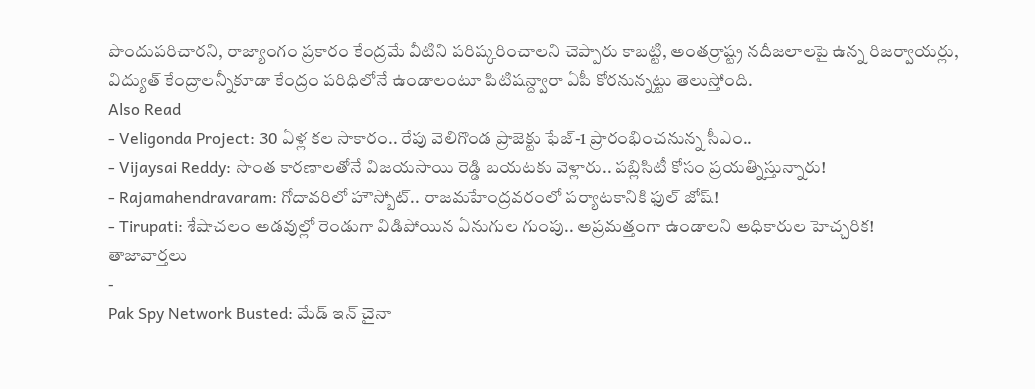పొందుపరిచారని, రాజ్యాంగం ప్రకారం కేంద్రమే వీటిని పరిష్కరించాలని చెప్పారు కాబట్టి, అంతర్రాష్ట్ర నదీజలాలపై ఉన్న రిజర్వాయర్లు, విద్యుత్ కేంద్రాలన్నీకూడా కేంద్రం పరిధిలోనే ఉండాలంటూ పిటిషన్ద్వారా ఏపీ కోరనున్నట్టు తెలుస్తోంది.
Also Read
- Veligonda Project: 30 ఏళ్ల కల సాకారం.. రేపు వెలిగొండ ప్రాజెక్టు ఫేజ్-1 ప్రారంభించనున్న సీఎం..
- Vijaysai Reddy: సొంత కారణాలతోనే విజయసాయి రెడ్డి బయటకు వెళ్లారు.. పబ్లిసిటీ కోసం ప్రయత్నిస్తున్నారు!
- Rajamahendravaram: గోదావరిలో హౌస్బోట్.. రాజమహేంద్రవరంలో పర్యాటకానికి ఫుల్ జోష్!
- Tirupati: శేషాచలం అడవుల్లో రెండుగా విడిపోయిన ఏనుగుల గుంపు.. అప్రమత్తంగా ఉండాలని అధికారుల హెచ్చరిక!
తాజావార్తలు
-
Pak Spy Network Busted: మేడ్ ఇన్ చైనా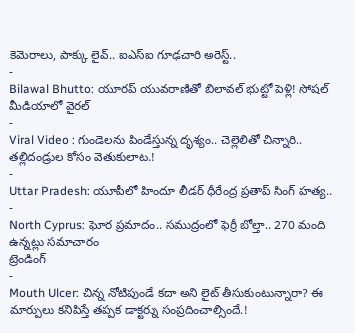కెమెరాలు, పాక్కు లైవ్.. ఐఎస్ఐ గూఢచారి అరెస్ట్..
-
Bilawal Bhutto: యూరప్ యువరాణితో బిలావల్ భుట్టో పెళ్లి! సోషల్ మీడియాలో వైరల్
-
Viral Video : గుండెలను పిండేస్తున్న దృశ్యం.. చెల్లెలితో చిన్నారి.. తల్లిదండ్రుల కోసం వెతుకులాట.!
-
Uttar Pradesh: యూపీలో హిందూ లీడర్ ధీరేంద్ర ప్రతాప్ సింగ్ హత్య..
-
North Cyprus: ఘోర ప్రమాదం.. సముద్రంలో ఫెర్రీ బోల్తా.. 270 మంది ఉన్నట్లు సమాచారం
ట్రెండింగ్
-
Mouth Ulcer: చిన్న నోటిపుండే కదా అని లైట్ తీసుకుంటున్నారా? ఈ మార్పులు కనిపిస్తే తప్పక డాక్టర్ను సంప్రదించాల్సిందే.!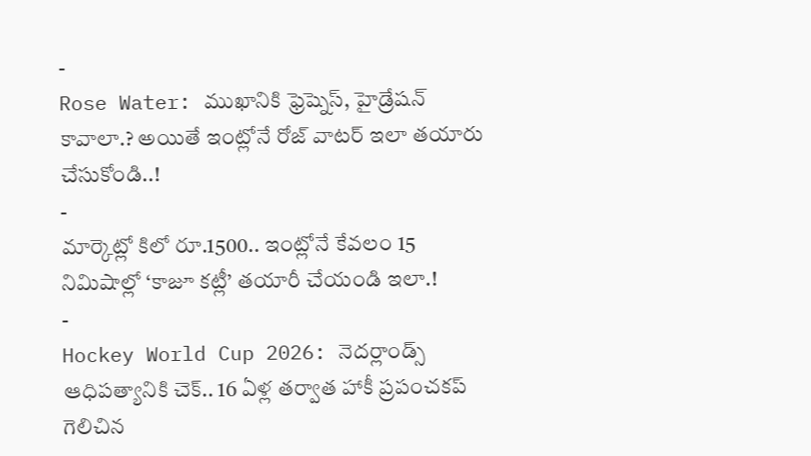-
Rose Water: ముఖానికి ఫ్రెష్నెస్, హైడ్రేషన్ కావాలా.? అయితే ఇంట్లోనే రోజ్ వాటర్ ఇలా తయారు చేసుకోండి..!
-
మార్కెట్లో కిలో రూ.1500.. ఇంట్లోనే కేవలం 15 నిమిషాల్లో ‘కాజూ కట్లీ’ తయారీ చేయండి ఇలా.!
-
Hockey World Cup 2026: నెదర్లాండ్స్ ఆధిపత్యానికి చెక్.. 16 ఏళ్ల తర్వాత హాకీ ప్రపంచకప్ గెలిచిన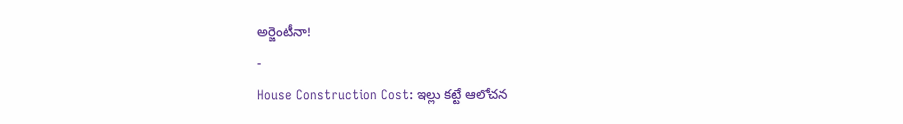అర్జెంటీనా!
-
House Construction Cost: ఇల్లు కట్టే ఆలోచన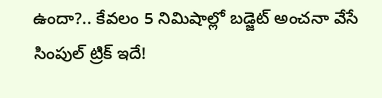ఉందా?.. కేవలం 5 నిమిషాల్లో బడ్జెట్ అంచనా వేసే సింపుల్ ట్రిక్ ఇదే!